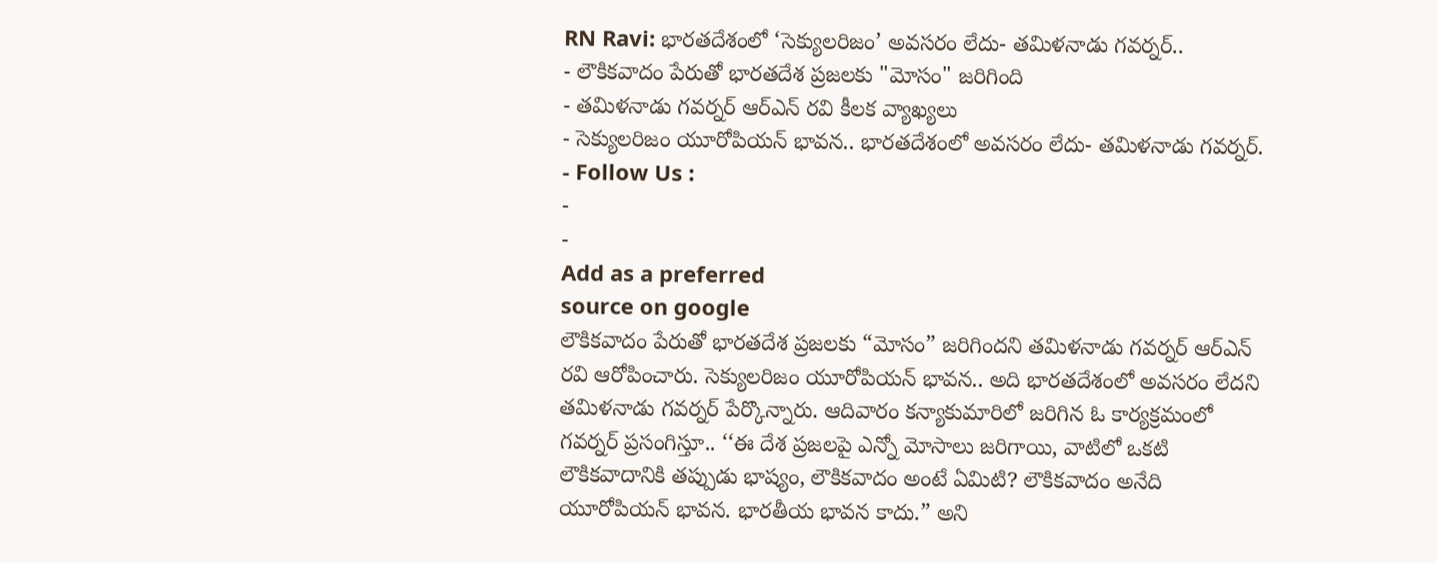RN Ravi: భారతదేశంలో ‘సెక్యులరిజం’ అవసరం లేదు- తమిళనాడు గవర్నర్..
- లౌకికవాదం పేరుతో భారతదేశ ప్రజలకు "మోసం" జరిగింది
- తమిళనాడు గవర్నర్ ఆర్ఎన్ రవి కీలక వ్యాఖ్యలు
- సెక్యులరిజం యూరోపియన్ భావన.. భారతదేశంలో అవసరం లేదు- తమిళనాడు గవర్నర్.
- Follow Us :
-
-
Add as a preferred
source on google
లౌకికవాదం పేరుతో భారతదేశ ప్రజలకు “మోసం” జరిగిందని తమిళనాడు గవర్నర్ ఆర్ఎన్ రవి ఆరోపించారు. సెక్యులరిజం యూరోపియన్ భావన.. అది భారతదేశంలో అవసరం లేదని తమిళనాడు గవర్నర్ పేర్కొన్నారు. ఆదివారం కన్యాకుమారిలో జరిగిన ఓ కార్యక్రమంలో గవర్నర్ ప్రసంగిస్తూ.. ‘‘ఈ దేశ ప్రజలపై ఎన్నో మోసాలు జరిగాయి, వాటిలో ఒకటి లౌకికవాదానికి తప్పుడు భాష్యం, లౌకికవాదం అంటే ఏమిటి? లౌకికవాదం అనేది యూరోపియన్ భావన. భారతీయ భావన కాదు.” అని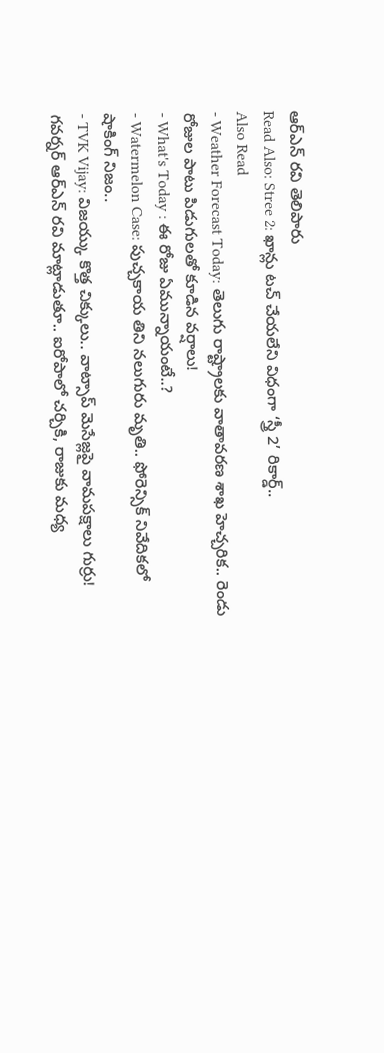ఆర్ఎన్ రవి తెలిపారు
Read Also: Stree 2: ఖాన్లు టచ్ చేయలేని విధంగా ‘స్త్రీ 2’ రికార్డ్..
Also Read
- Weather Forecast Today: తెలుగు రాష్ట్రాలకు వాతావరణ శాఖ హెచ్చరిక.. రెండు రోజుల పాటు పిడుగులతో కూడిన వర్షాలు!
- What's Today : ఈ రోజు ఏమున్నాయంటే..?
- Watermelon Case: పుచ్చకాయ తిని నలుగురు మృతి.. ఫోరెన్సిక్ నివేదికలో షాకింగ్ నిజం..
- TVK Vijay: విజయ్కు కొత్త చిక్కులు.. వాట్సాప్ మెసేజ్లపై వామపక్షాలు గుర్రు!
గవర్నర్ ఆర్ఎన్ రవి మాట్లాడుతూ.. ఐరోపాలో చర్చికి, రాజుకు మధ్య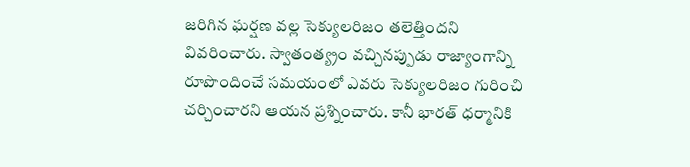జరిగిన ఘర్షణ వల్ల సెక్యులరిజం తలెత్తిందని వివరించారు. స్వాతంత్య్రం వచ్చినప్పుడు రాజ్యాంగాన్ని రూపొందించే సమయంలో ఎవరు సెక్యులరిజం గురించి చర్చించారని ఆయన ప్రశ్నించారు. కానీ భారత్ ధర్మానికి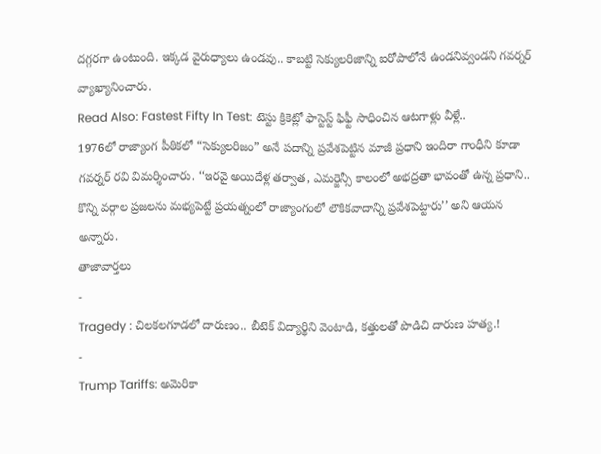దగ్గరగా ఉంటుంది. ఇక్కడ వైరుధ్యాలు ఉండవు.. కాబట్టి సెక్యులరిజాన్ని ఐరోపాలోనే ఉండనివ్వండని గవర్నర్ వ్యాఖ్యానించారు.
Read Also: Fastest Fifty In Test: టెస్టు క్రికెట్లో ఫాస్టెస్ట్ ఫిఫ్టీ సాధించిన ఆటగాళ్లు వీళ్లే..
1976లో రాజ్యాంగ పీఠికలో “సెక్యులరిజం” అనే పదాన్ని ప్రవేశపెట్టిన మాజీ ప్రధాని ఇందిరా గాంధీని కూడా గవర్నర్ రవి విమర్శించారు. ‘‘ఇరవై అయిదేళ్ల తర్వాత, ఎమర్జెన్సీ కాలంలో అభద్రతా భావంతో ఉన్న ప్రధాని.. కొన్ని వర్గాల ప్రజలను మభ్యపెట్టే ప్రయత్నంలో రాజ్యాంగంలో లౌకికవాదాన్ని ప్రవేశపెట్టారు’’ అని ఆయన అన్నారు.
తాజావార్తలు
-
Tragedy : చిలకలగూడలో దారుణం.. బీటెక్ విద్యార్థిని వెంటాడి, కత్తులతో పొడిచి దారుణ హత్య.!
-
Trump Tariffs: అమెరికా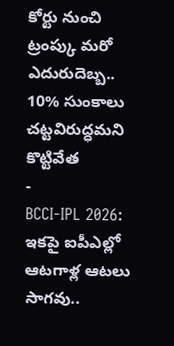కోర్టు నుంచి ట్రంప్కు మరో ఎదురుదెబ్బ.. 10% సుంకాలు చట్టవిరుద్ధమని కొట్టివేత
-
BCCI-IPL 2026: ఇకపై ఐపీఎల్లో ఆటగాళ్ల ఆటలు సాగవు..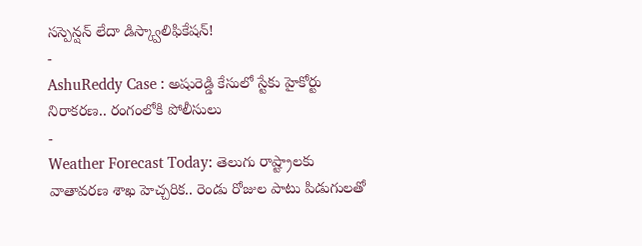సస్పెన్షన్ లేదా డిస్క్వాలిఫికేషన్!
-
AshuReddy Case : అషురెడ్డి కేసులో స్టేకు హైకోర్టు నిరాకరణ.. రంగంలోకి పోలీసులు
-
Weather Forecast Today: తెలుగు రాష్ట్రాలకు వాతావరణ శాఖ హెచ్చరిక.. రెండు రోజుల పాటు పిడుగులతో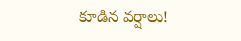కూడిన వర్షాలు!